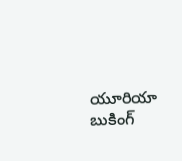యూరియా బుకింగ్‌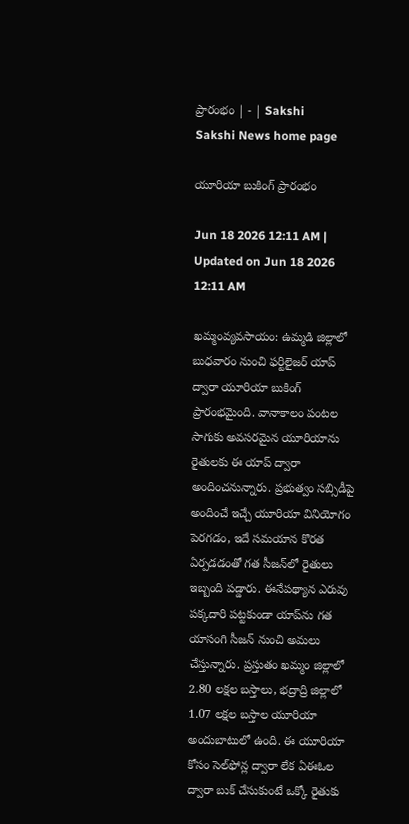ప్రారంభం | - | Sakshi
Sakshi News home page

యూరియా బుకింగ్‌ ప్రారంభం

Jun 18 2026 12:11 AM | Updated on Jun 18 2026 12:11 AM

ఖమ్మంవ్యవసాయం: ఉమ్మడి జిల్లాలో బుధవారం నుంచి ఫర్టిలైజర్‌ యాప్‌ ద్వారా యూరియా బుకింగ్‌ ప్రారంభమైంది. వానాకాలం పంటల సాగుకు అవసరమైన యూరియాను రైతులకు ఈ యాప్‌ ద్వారా అందించనున్నారు. ప్రభుత్వం సబ్సిడీపై అందించే ఇచ్చే యూరియా వినియోగం పెరగడం, ఇదే సమయాన కొరత ఏర్పడడంతో గత సీజన్‌లో రైతులు ఇబ్బంది పడ్డారు. ఈనేపథ్యాన ఎరువు పక్కదారి పట్టకుండా యాప్‌ను గత యాసంగి సీజన్‌ నుంచి అమలు చేస్తున్నారు. ప్రస్తుతం ఖమ్మం జిల్లాలో 2.80 లక్షల బస్తాలు, భద్రాద్రి జిల్లాలో 1.07 లక్షల బస్తాల యూరియా అందుబాటులో ఉంది. ఈ యూరియా కోసం సెల్‌ఫోన్ల ద్వారా లేక ఏఈఓల ద్వారా బుక్‌ చేసుకుంటే ఒక్కో రైతుకు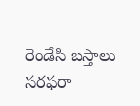రెండేసి బస్తాలు సరఫరా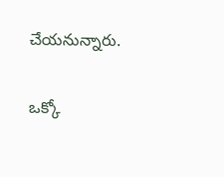చేయనున్నారు.

ఒక్కో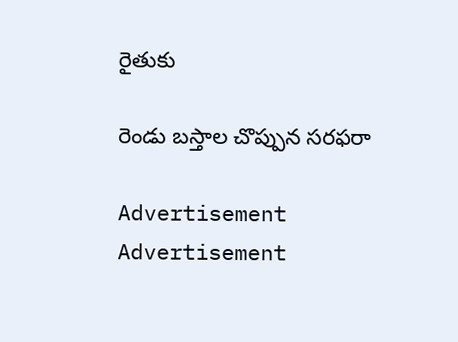రైతుకు

రెండు బస్తాల చొప్పున సరఫరా

Advertisement
Advertisement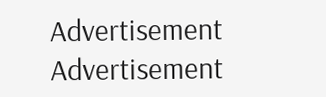Advertisement
Advertisement